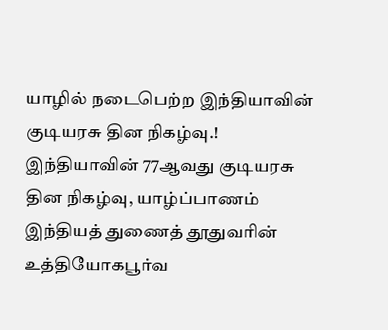யாழில் நடைபெற்ற இந்தியாவின் குடியரசு தின நிகழ்வு.!
இந்தியாவின் 77ஆவது குடியரசு தின நிகழ்வு, யாழ்ப்பாணம் இந்தியத் துணைத் தூதுவரின் உத்தியோகபூர்வ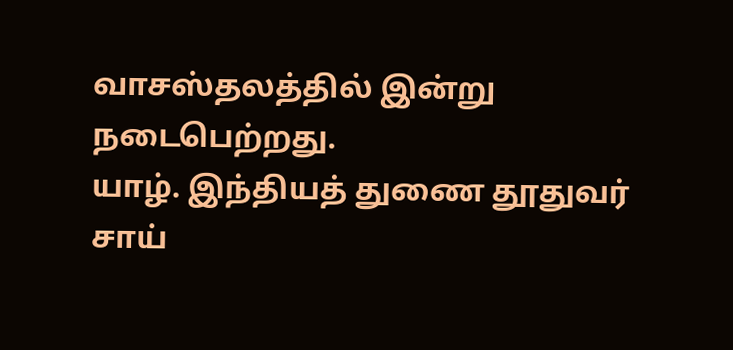வாசஸ்தலத்தில் இன்று நடைபெற்றது.
யாழ். இந்தியத் துணை தூதுவர் சாய்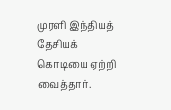முரளி இந்தியத் தேசியக் கொடியை ஏற்றி வைத்தார்.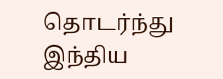தொடர்ந்து இந்திய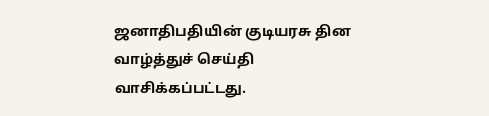ஜனாதிபதியின் குடியரசு தின வாழ்த்துச் செய்தி வாசிக்கப்பட்டது.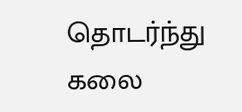தொடர்ந்து கலை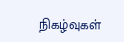நிகழ்வுகள்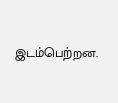இடம்பெற்றன.